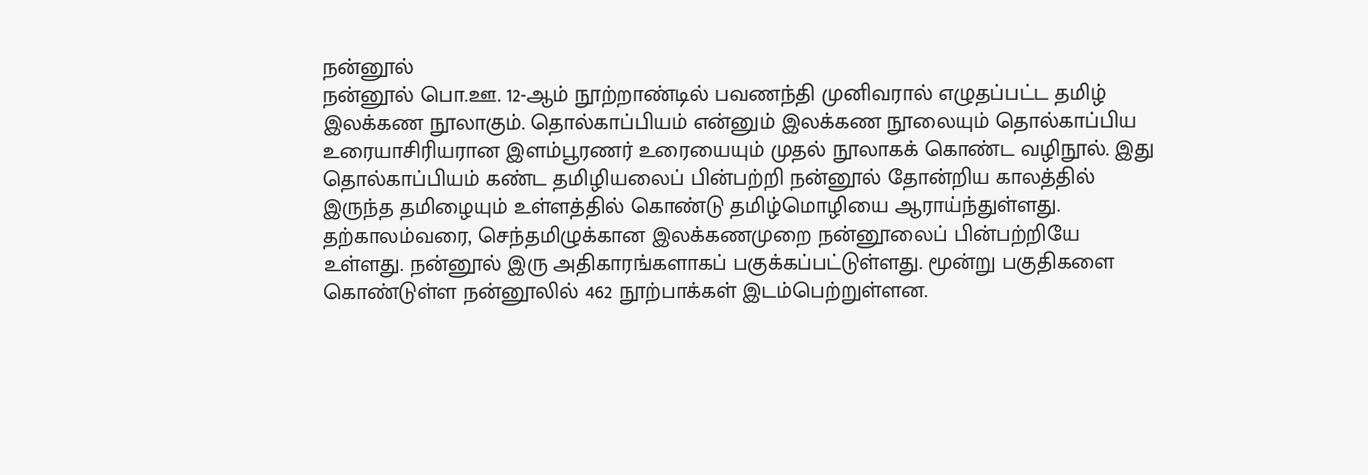நன்னூல்
நன்னூல் பொ.ஊ. 12-ஆம் நூற்றாண்டில் பவணந்தி முனிவரால் எழுதப்பட்ட தமிழ் இலக்கண நூலாகும். தொல்காப்பியம் என்னும் இலக்கண நூலையும் தொல்காப்பிய உரையாசிரியரான இளம்பூரணர் உரையையும் முதல் நூலாகக் கொண்ட வழிநூல். இது தொல்காப்பியம் கண்ட தமிழியலைப் பின்பற்றி நன்னூல் தோன்றிய காலத்தில் இருந்த தமிழையும் உள்ளத்தில் கொண்டு தமிழ்மொழியை ஆராய்ந்துள்ளது. தற்காலம்வரை, செந்தமிழுக்கான இலக்கணமுறை நன்னூலைப் பின்பற்றியே உள்ளது. நன்னூல் இரு அதிகாரங்களாகப் பகுக்கப்பட்டுள்ளது. மூன்று பகுதிகளை கொண்டுள்ள நன்னூலில் 462 நூற்பாக்கள் இடம்பெற்றுள்ளன.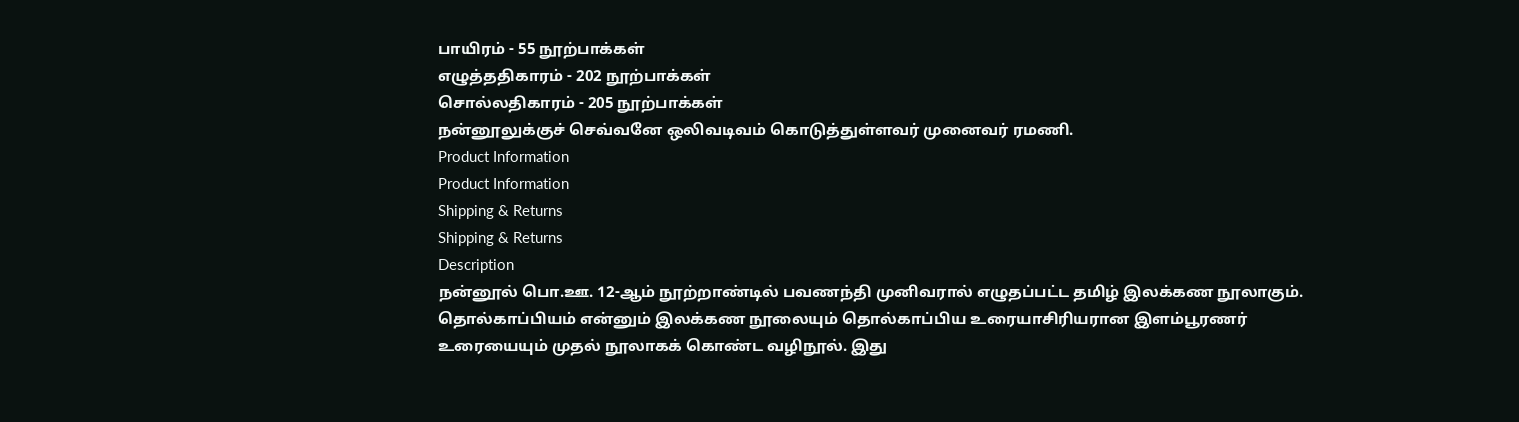பாயிரம் - 55 நூற்பாக்கள்
எழுத்ததிகாரம் - 202 நூற்பாக்கள்
சொல்லதிகாரம் - 205 நூற்பாக்கள்
நன்னூலுக்குச் செவ்வனே ஒலிவடிவம் கொடுத்துள்ளவர் முனைவர் ரமணி.
Product Information
Product Information
Shipping & Returns
Shipping & Returns
Description
நன்னூல் பொ.ஊ. 12-ஆம் நூற்றாண்டில் பவணந்தி முனிவரால் எழுதப்பட்ட தமிழ் இலக்கண நூலாகும். தொல்காப்பியம் என்னும் இலக்கண நூலையும் தொல்காப்பிய உரையாசிரியரான இளம்பூரணர் உரையையும் முதல் நூலாகக் கொண்ட வழிநூல். இது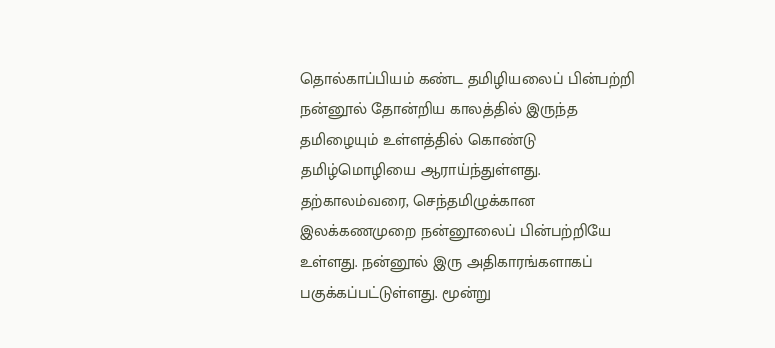தொல்காப்பியம் கண்ட தமிழியலைப் பின்பற்றி நன்னூல் தோன்றிய காலத்தில் இருந்த தமிழையும் உள்ளத்தில் கொண்டு தமிழ்மொழியை ஆராய்ந்துள்ளது. தற்காலம்வரை, செந்தமிழுக்கான இலக்கணமுறை நன்னூலைப் பின்பற்றியே உள்ளது. நன்னூல் இரு அதிகாரங்களாகப் பகுக்கப்பட்டுள்ளது. மூன்று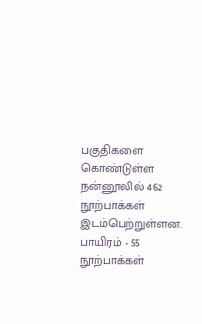பகுதிகளை கொண்டுள்ள நன்னூலில் 462 நூற்பாக்கள் இடம்பெற்றுள்ளன.
பாயிரம் - 55 நூற்பாக்கள்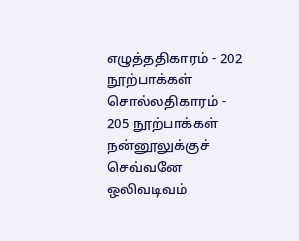எழுத்ததிகாரம் - 202 நூற்பாக்கள்
சொல்லதிகாரம் - 205 நூற்பாக்கள்
நன்னூலுக்குச் செவ்வனே ஒலிவடிவம்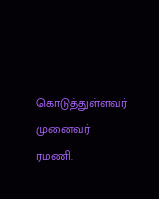கொடுத்துள்ளவர் முனைவர் ரமணி.